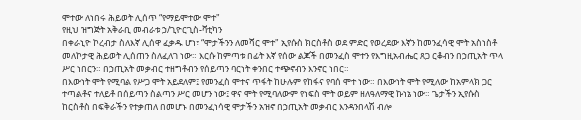ሞተው ለነበሩ ሕይወት ሊሰጥ “የማይሞተው ሞተ"
የዚህ ዝግጅት አቅራቢ መብራቱ ኃ/ጊዮርጊስ-ቫቲካን
በቀራኒዮ ኮረብታ ስለእኛ ሊሰዋ ፈቃዱ ሆነ፣ “ሞታችንን ለመሻር ሞተ" ኢየሱስ ክርስቶስ ወደ ምድር የወረደው እኛን ከመንፈሳዊ ሞት አስነስቶ መለኮታዊ ሕይወት ሊሰጠን ስለፈለገ ነው። እርሱ ከምጣቱ በፊት እኛ የሰው ልጆች በመንፈስ ሞተን የእግዚአብሔር ጸጋ ርቆብን በኃጢአት ጥላ ሥር ነበርን። በኃጢአት መቃብር ተዘግቶብን የሰይጣን ባርነት ቀንበር ተጭኖብን እንኖር ነበር።
በእውነት ሞት የሚባል የሥጋ ሞት አይደለም፤ የመንፈስ ሞተና ጥፋት ከሁሉም የከፋና የባሰ ሞተ ነው። በእውነት ሞት የሚለው ከአምላክ ጋር ተጣልቶና ተለይቶ በሰይጣን ስልጣን ሥር መሆን ነው፤ ዋና ሞት የሚባለውም የነፍስ ሞት ወይም ዘለዓለማዊ ኩነኔ ነው። ጌታችን ኢየሱስ ከርስቶስ በፍቅራችን የተቃጠለ በመሆኑ በመንፈነሳዊ ሞታችን አዝኖ በኃጢአት መቃብር እንዳንበላሽ ብሎ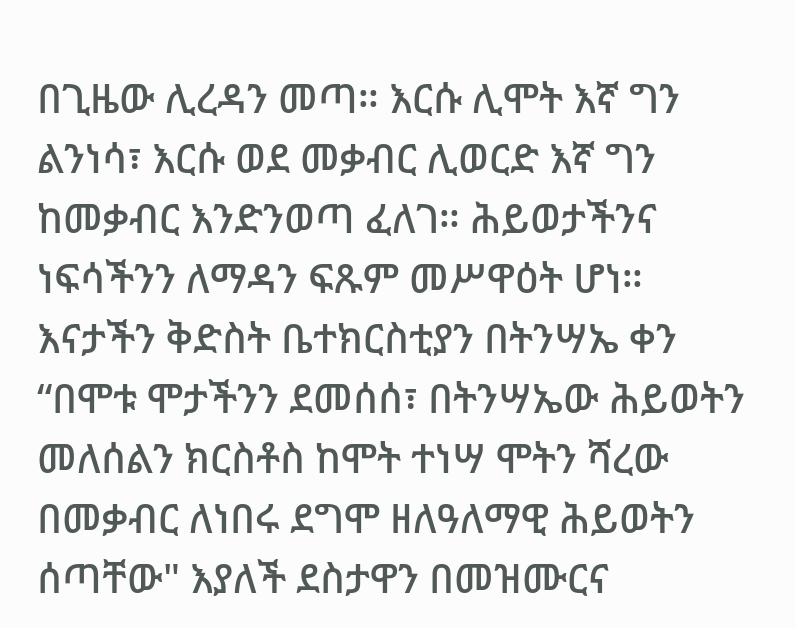በጊዜው ሊረዳን መጣ። እርሱ ሊሞት እኛ ግን ልንነሳ፣ እርሱ ወደ መቃብር ሊወርድ እኛ ግን ከመቃብር እንድንወጣ ፈለገ። ሕይወታችንና ነፍሳችንን ለማዳን ፍጹም መሥዋዕት ሆነ።
እናታችን ቅድስት ቤተክርስቲያን በትንሣኤ ቀን “በሞቱ ሞታችንን ደመሰሰ፣ በትንሣኤው ሕይወትን መለሰልን ክርስቶስ ከሞት ተነሣ ሞትን ሻረው በመቃብር ለነበሩ ደግሞ ዘለዓለማዊ ሕይወትን ሰጣቸው" እያለች ደስታዋን በመዝሙርና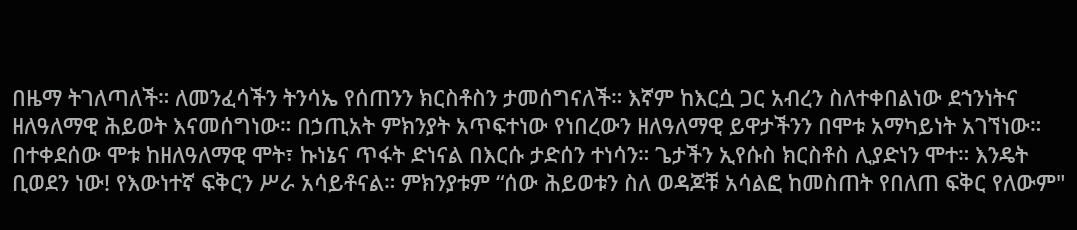በዜማ ትገለጣለች። ለመንፈሳችን ትንሳኤ የሰጠንን ክርስቶስን ታመሰግናለች። እኛም ከእርሷ ጋር አብረን ስለተቀበልነው ደኀንነትና ዘለዓለማዊ ሕይወት እናመሰግነው። በኃጢአት ምክንያት አጥፍተነው የነበረውን ዘለዓለማዊ ይዋታችንን በሞቱ አማካይነት አገኘነው። በተቀደሰው ሞቱ ከዘለዓለማዊ ሞት፣ ኩነኔና ጥፋት ድነናል በእርሱ ታድሰን ተነሳን። ጌታችን ኢየሱስ ክርስቶስ ሊያድነን ሞተ። እንዴት ቢወደን ነው! የእውነተኛ ፍቅርን ሥራ አሳይቶናል። ምክንያቱም “ሰው ሕይወቱን ስለ ወዳጆቹ አሳልፎ ከመስጠት የበለጠ ፍቅር የለውም"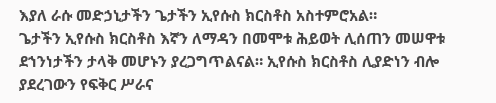እያለ ራሱ መድኃኒታችን ጌታችን ኢየሱስ ክርስቶስ አስተምሮአል።
ጌታችን ኢየሱስ ክርስቶስ እኛን ለማዳን በመሞቱ ሕይወት ሊሰጠን መሠዋቱ ደኀንነታችን ታላቅ መሆኑን ያረጋግጥልናል። ኢየሱስ ክርስቶስ ሊያድነን ብሎ ያደረገውን የፍቅር ሥራና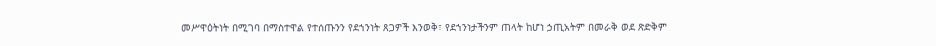መሥዋዕትነት በሚገባ በማስተዋል የተሰጡንን የደኀንነት ጸጋዎች እንወቅ፣ የደኀንነታችንም ጠላት ከሆነ ኃጢአትም በመራቅ ወደ ጽድቅም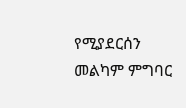የሚያደርሰን መልካም ምግባር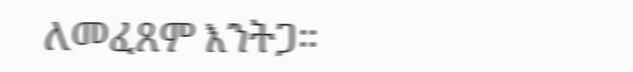ለመፈጸም እንትጋ።